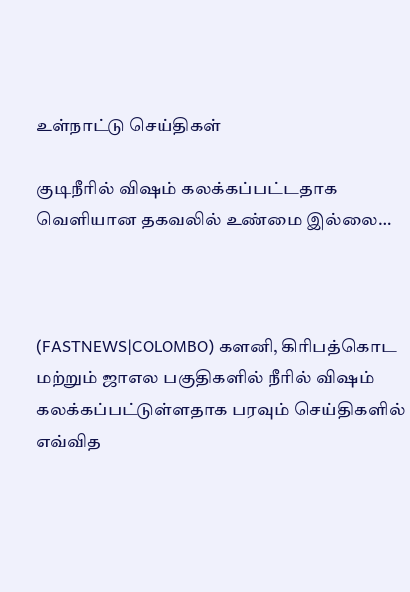உள்நாட்டு செய்திகள்

குடிநீரில் விஷம் கலக்கப்பட்டதாக வெளியான தகவலில் உண்மை இல்லை…



(FASTNEWS|COLOMBO) களனி, கிரிபத்கொட மற்றும் ஜாஎல பகுதிகளில் நீரில் விஷம் கலக்கப்பட்டுள்ளதாக பரவும் செய்திகளில் எவ்வித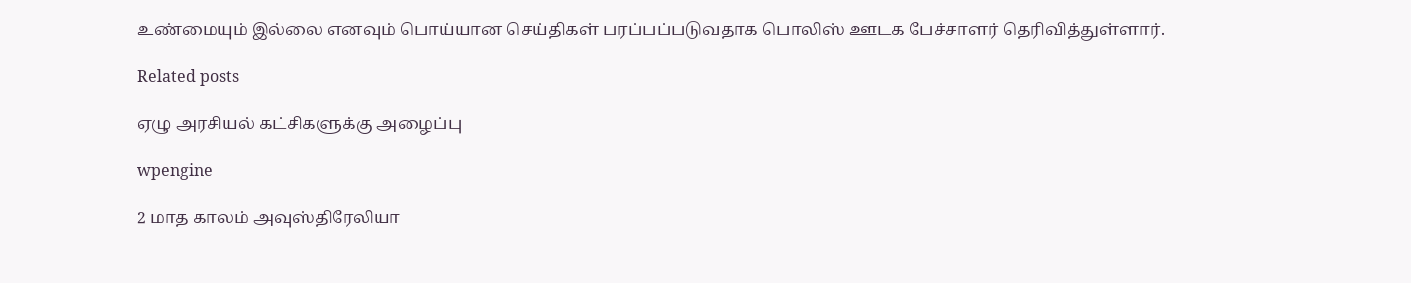உண்மையும் இல்லை எனவும் பொய்யான செய்திகள் பரப்பப்படுவதாக பொலிஸ் ஊடக பேச்சாளர் தெரிவித்துள்ளார்.

Related posts

ஏழு அரசியல் கட்சிகளுக்கு அழைப்பு

wpengine

2 மாத காலம் அவுஸ்திரேலியா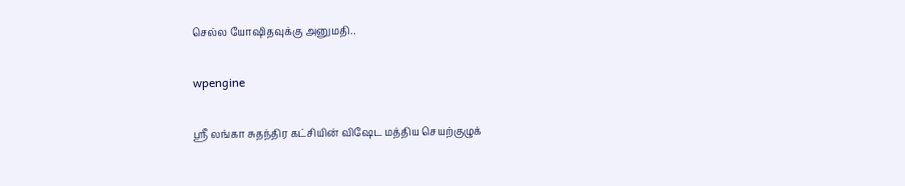செல்ல யோஷிதவுக்கு அனுமதி..

wpengine

ஸ்ரீ லங்கா சுதந்திர கட்சியின் விஷேட மத்திய செயற்குழுக்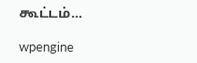கூட்டம்…

wpengine